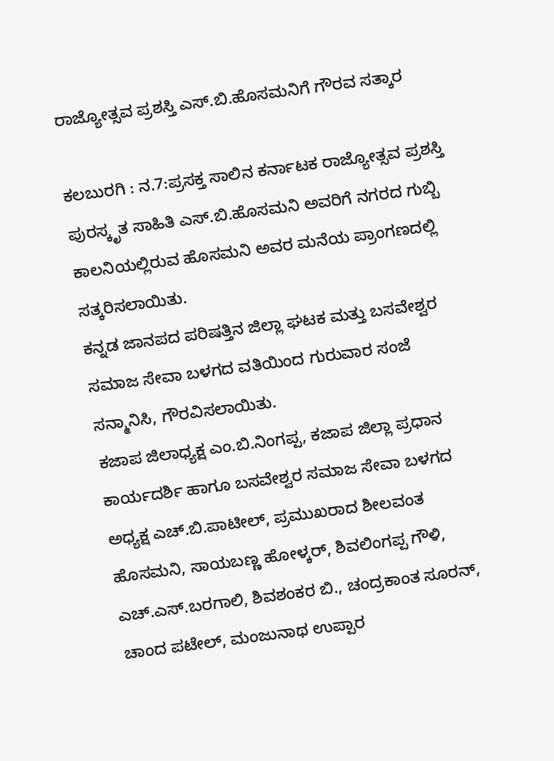ರಾಜ್ಯೋತ್ಸವ ಪ್ರಶಸ್ತಿ ಎಸ್.ಬಿ.ಹೊಸಮನಿಗೆ ಗೌರವ ಸತ್ಕಾರ

ಕಲಬುರಗಿ : ನ.7:ಪ್ರಸಕ್ತ ಸಾಲಿನ ಕರ್ನಾಟಕ ರಾಜ್ಯೋತ್ಸವ ಪ್ರಶಸ್ತಿ ಪುರಸ್ಕೃತ ಸಾಹಿತಿ ಎಸ್.ಬಿ.ಹೊಸಮನಿ ಅವರಿಗೆ ನಗರದ ಗುಬ್ಬಿ ಕಾಲನಿಯಲ್ಲಿರುವ ಹೊಸಮನಿ ಅವರ ಮನೆಯ ಪ್ರಾಂಗಣದಲ್ಲಿ ಸತ್ಕರಿಸಲಾಯಿತು.
ಕನ್ನಡ ಜಾನಪದ ಪರಿಷತ್ತಿನ ಜಿಲ್ಲಾ ಘಟಕ ಮತ್ತು ಬಸವೇಶ್ವರ ಸಮಾಜ ಸೇವಾ ಬಳಗದ ವತಿಯಿಂದ ಗುರುವಾರ ಸಂಜೆ ಸನ್ಮಾನಿಸಿ, ಗೌರವಿಸಲಾಯಿತು.
ಕಜಾಪ ಜಿಲಾಧ್ಯಕ್ಷ ಎಂ.ಬಿ.ನಿಂಗಪ್ಪ, ಕಜಾಪ ಜಿಲ್ಲಾ ಪ್ರಧಾನ ಕಾರ್ಯದರ್ಶಿ ಹಾಗೂ ಬಸವೇಶ್ವರ ಸಮಾಜ ಸೇವಾ ಬಳಗದ ಅಧ್ಯಕ್ಷ ಎಚ್.ಬಿ.ಪಾಟೀಲ್, ಪ್ರಮುಖರಾದ ಶೀಲವಂತ ಹೊಸಮನಿ, ಸಾಯಬಣ್ಣ ಹೋಳ್ಕರ್, ಶಿವಲಿಂಗಪ್ಪ ಗೌಳಿ, ಎಚ್.ಎಸ್.ಬರಗಾಲಿ, ಶಿವಶಂಕರ ಬಿ., ಚಂದ್ರಕಾಂತ ಸೂರನ್, ಚಾಂದ ಪಟೇಲ್, ಮಂಜುನಾಥ ಉಪ್ಪಾರ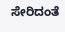ಸೇರಿದಂತೆ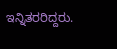ಇನ್ನಿತರರಿದ್ದರು.